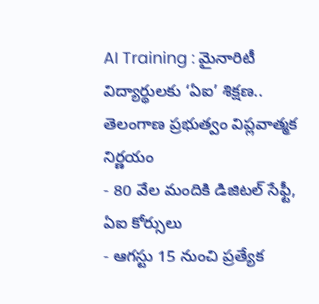AI Training : మైనారిటీ విద్యార్థులకు ‘ఏఐ’ శిక్షణ.. తెలంగాణ ప్రభుత్వం విప్లవాత్మక నిర్ణయం
- 80 వేల మందికి డిజిటల్ సేఫ్టీ, ఏఐ కోర్సులు
- ఆగస్టు 15 నుంచి ప్రత్యేక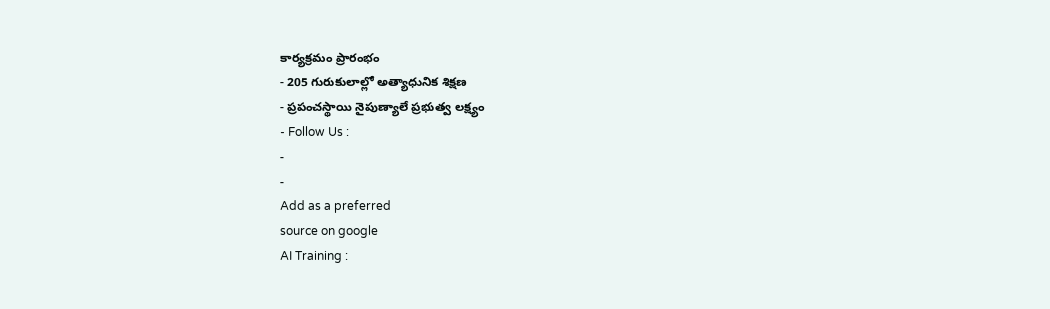కార్యక్రమం ప్రారంభం
- 205 గురుకులాల్లో అత్యాధునిక శిక్షణ
- ప్రపంచస్థాయి నైపుణ్యాలే ప్రభుత్వ లక్ష్యం
- Follow Us :
-
-
Add as a preferred
source on google
AI Training :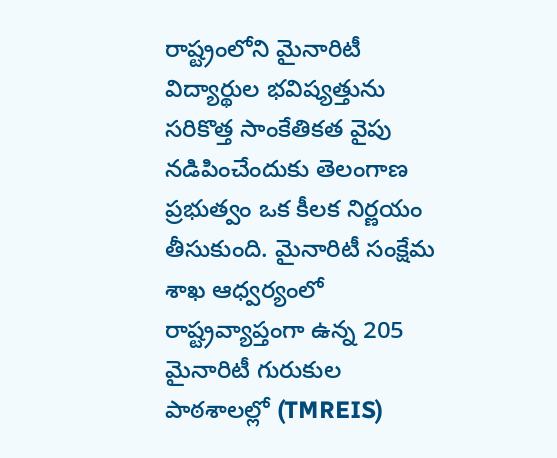రాష్ట్రంలోని మైనారిటీ విద్యార్థుల భవిష్యత్తును సరికొత్త సాంకేతికత వైపు నడిపించేందుకు తెలంగాణ ప్రభుత్వం ఒక కీలక నిర్ణయం తీసుకుంది. మైనారిటీ సంక్షేమ శాఖ ఆధ్వర్యంలో రాష్ట్రవ్యాప్తంగా ఉన్న 205 మైనారిటీ గురుకుల పాఠశాలల్లో (TMREIS)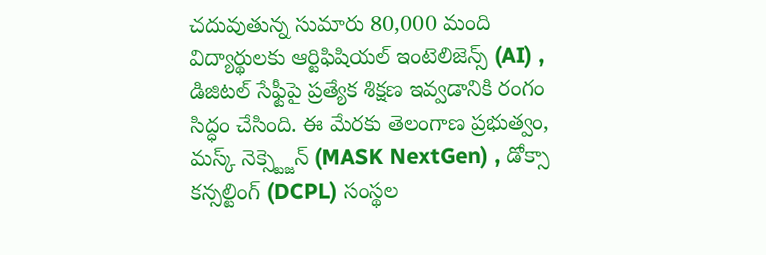చదువుతున్న సుమారు 80,000 మంది విద్యార్థులకు ఆర్టిఫిషియల్ ఇంటెలిజెన్స్ (AI) , డిజిటల్ సేఫ్టీపై ప్రత్యేక శిక్షణ ఇవ్వడానికి రంగం సిద్ధం చేసింది. ఈ మేరకు తెలంగాణ ప్రభుత్వం, మస్క్ నెక్స్ట్జెన్ (MASK NextGen) , డోక్సా కన్సల్టింగ్ (DCPL) సంస్థల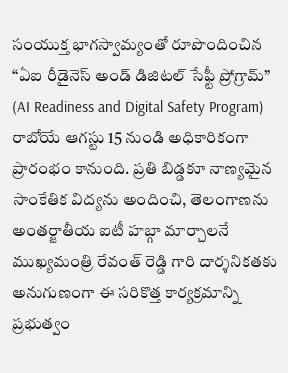సంయుక్త భాగస్వామ్యంతో రూపొందించిన “ఏఐ రీడైనెస్ అండ్ డిజిటల్ సేఫ్టీ ప్రోగ్రామ్” (AI Readiness and Digital Safety Program) రాబోయే ఆగస్టు 15 నుండి అధికారికంగా ప్రారంభం కానుంది. ప్రతి బిడ్డకూ నాణ్యమైన సాంకేతిక విద్యను అందించి, తెలంగాణను అంతర్జాతీయ ఐటీ హబ్గా మార్చాలనే ముఖ్యమంత్రి రేవంత్ రెడ్డి గారి దార్శనికతకు అనుగుణంగా ఈ సరికొత్త కార్యక్రమాన్ని ప్రభుత్వం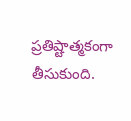ప్రతిష్టాత్మకంగా తీసుకుంది.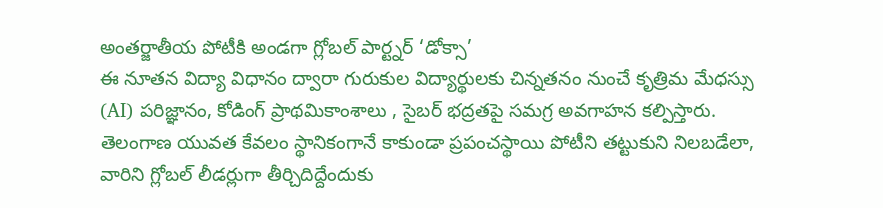అంతర్జాతీయ పోటీకి అండగా గ్లోబల్ పార్ట్నర్ ‘డోక్సా’
ఈ నూతన విద్యా విధానం ద్వారా గురుకుల విద్యార్థులకు చిన్నతనం నుంచే కృత్రిమ మేధస్సు (AI) పరిజ్ఞానం, కోడింగ్ ప్రాథమికాంశాలు , సైబర్ భద్రతపై సమగ్ర అవగాహన కల్పిస్తారు. తెలంగాణ యువత కేవలం స్థానికంగానే కాకుండా ప్రపంచస్థాయి పోటీని తట్టుకుని నిలబడేలా, వారిని గ్లోబల్ లీడర్లుగా తీర్చిదిద్దేందుకు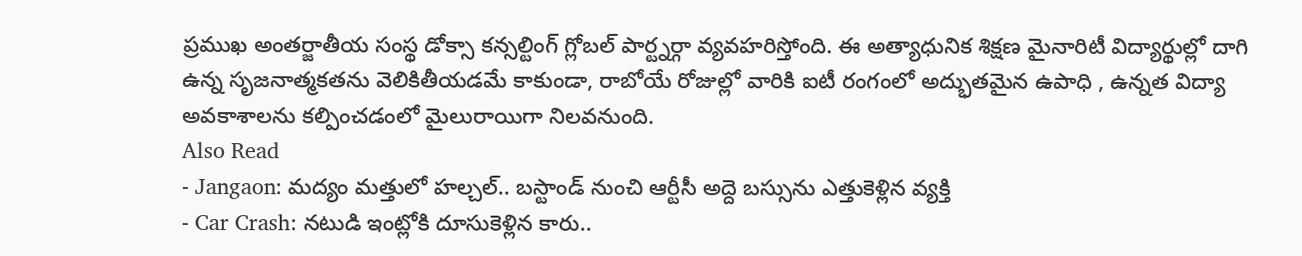ప్రముఖ అంతర్జాతీయ సంస్థ డోక్సా కన్సల్టింగ్ గ్లోబల్ పార్ట్నర్గా వ్యవహరిస్తోంది. ఈ అత్యాధునిక శిక్షణ మైనారిటీ విద్యార్థుల్లో దాగి ఉన్న సృజనాత్మకతను వెలికితీయడమే కాకుండా, రాబోయే రోజుల్లో వారికి ఐటీ రంగంలో అద్భుతమైన ఉపాధి , ఉన్నత విద్యా అవకాశాలను కల్పించడంలో మైలురాయిగా నిలవనుంది.
Also Read
- Jangaon: మద్యం మత్తులో హల్చల్.. బస్టాండ్ నుంచి ఆర్టీసీ అద్దె బస్సును ఎత్తుకెళ్లిన వ్యక్తి
- Car Crash: నటుడి ఇంట్లోకి దూసుకెళ్లిన కారు..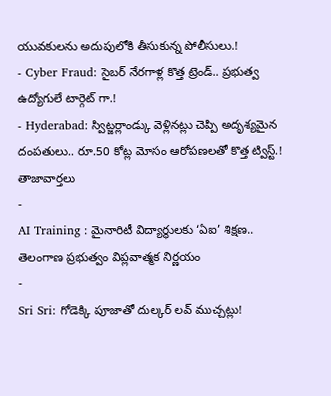యువకులను అదుపులోకి తీసుకున్న పోలీసులు.!
- Cyber Fraud: సైబర్ నేరగాళ్ల కొత్త ట్రెండ్.. ప్రభుత్వ ఉద్యోగులే టార్గెట్ గా.!
- Hyderabad: స్విట్జర్లాండ్కు వెళ్లినట్లు చెప్పి అదృశ్యమైన దంపతులు.. రూ.50 కోట్ల మోసం ఆరోపణలతో కొత్త ట్విస్ట్.!
తాజావార్తలు
-
AI Training : మైనారిటీ విద్యార్థులకు ‘ఏఐ’ శిక్షణ.. తెలంగాణ ప్రభుత్వం విప్లవాత్మక నిర్ణయం
-
Sri Sri: గోడెక్కి పూజాతో దుల్కర్ లవ్ ముచ్చట్లు!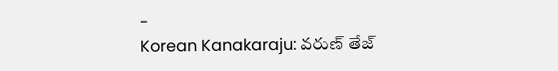-
Korean Kanakaraju: వరుణ్ తేజ్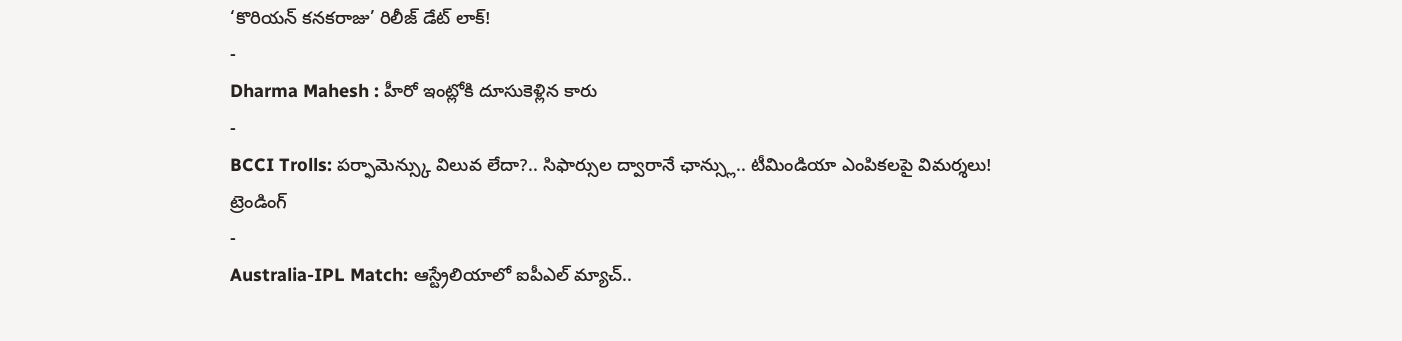‘కొరియన్ కనకరాజు’ రిలీజ్ డేట్ లాక్!
-
Dharma Mahesh : హీరో ఇంట్లోకి దూసుకెళ్లిన కారు
-
BCCI Trolls: పర్ఫామెన్స్కు విలువ లేదా?.. సిఫార్సుల ద్వారానే ఛాన్స్లు.. టీమిండియా ఎంపికలపై విమర్శలు!
ట్రెండింగ్
-
Australia-IPL Match: ఆస్ట్రేలియాలో ఐపీఎల్ మ్యాచ్..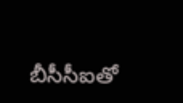బీసీసీఐతో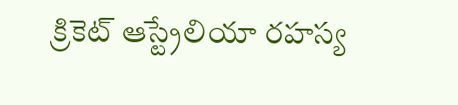క్రికెట్ ఆస్ట్రేలియా రహస్య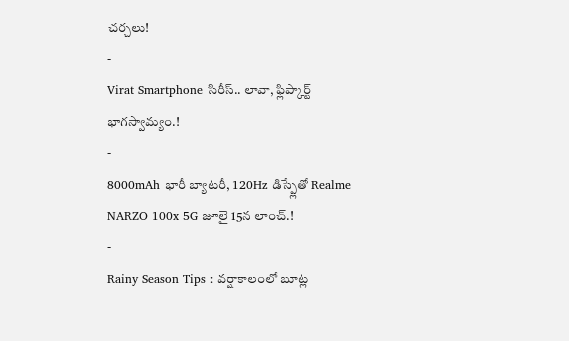చర్చలు!
-
Virat Smartphone సిరీస్.. లావా, ఫ్లిప్కార్ట్ భాగస్వామ్యం.!
-
8000mAh భారీ బ్యాటరీ, 120Hz డిస్ప్లేతో Realme NARZO 100x 5G జూలై 15న లాంచ్.!
-
Rainy Season Tips : వర్షాకాలంలో బూట్ల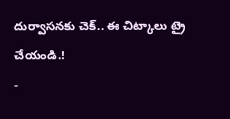దుర్వాసనకు చెక్.. ఈ చిట్కాలు ట్రై చేయండి.!
-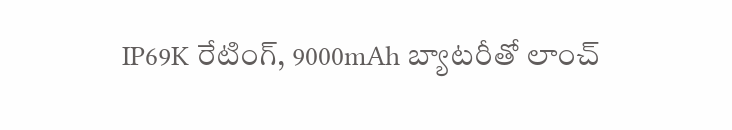IP69K రేటింగ్, 9000mAh బ్యాటరీతో లాంచ్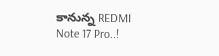కానున్న REDMI Note 17 Pro..!